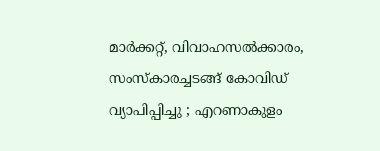മാര്‍ക്കറ്റ്, വിവാഹസല്‍ക്കാരം, സംസ്‌കാരച്ചടങ്ങ് കോവിഡ് വ്യാപിപ്പിച്ചു ; എറണാകുളം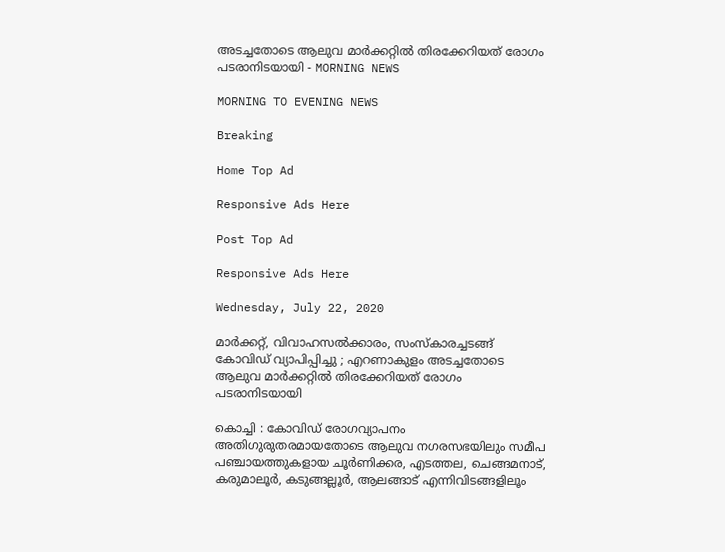അടച്ചതോടെ ആലുവ മാര്‍ക്കറ്റില്‍ തിരക്കേറിയത് രോഗം പടരാനിടയായി - MORNING NEWS

MORNING TO EVENING NEWS

Breaking

Home Top Ad

Responsive Ads Here

Post Top Ad

Responsive Ads Here

Wednesday, July 22, 2020

മാര്‍ക്കറ്റ്, വിവാഹസല്‍ക്കാരം, സംസ്‌കാരച്ചടങ്ങ് കോവിഡ് വ്യാപിപ്പിച്ചു ; എറണാകുളം അടച്ചതോടെ ആലുവ മാര്‍ക്കറ്റില്‍ തിരക്കേറിയത് രോഗം പടരാനിടയായി

കൊച്ചി : കോവിഡ് രോഗവ്യാപനം അതിഗുരുതരമായതോടെ ആലുവ നഗരസഭയിലും സമീപ പഞ്ചായത്തുകളായ ചൂര്‍ണിക്കര, എടത്തല, ചെങ്ങമനാട്, കരുമാലൂര്‍, കടുങ്ങല്ലൂര്‍, ആലങ്ങാട് എന്നിവിടങ്ങളിലൂം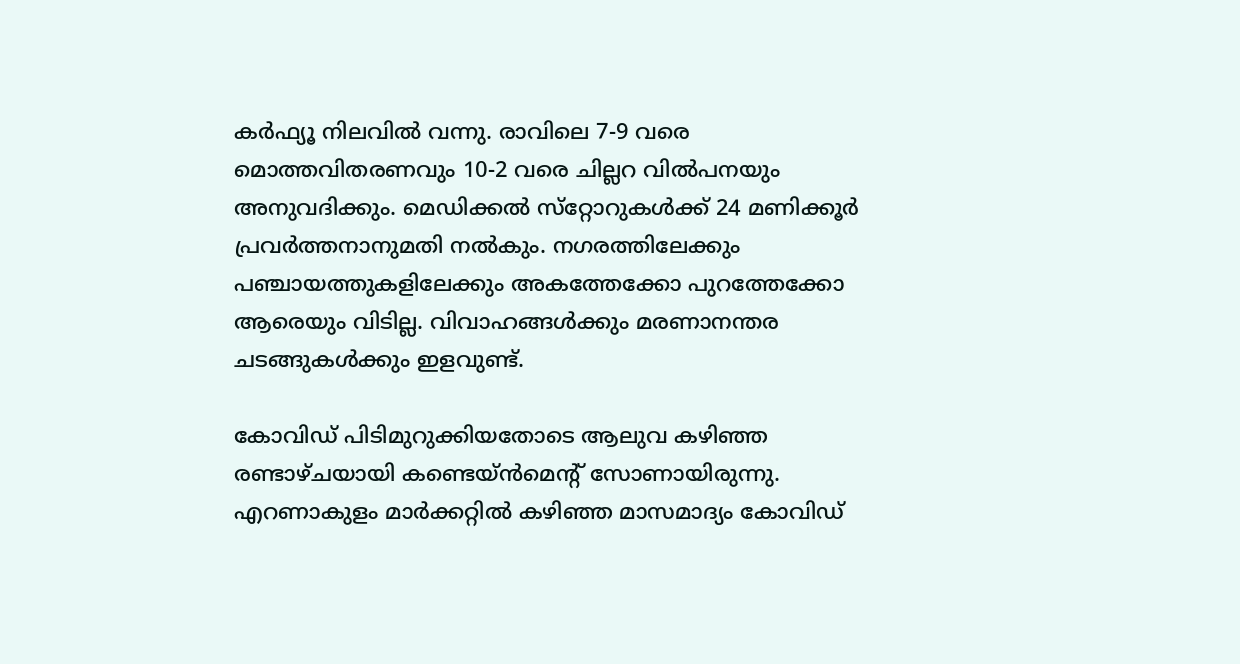കര്‍ഫ്യൂ നിലവില്‍ വന്നു. രാവിലെ 7-9 വരെ മൊത്തവിതരണവും 10-2 വരെ ചില്ലറ വില്‍പനയും അനുവദിക്കും. മെഡിക്കല്‍ സ്‌റ്റോറുകള്‍ക്ക് 24 മണിക്കൂര്‍ പ്രവര്‍ത്തനാനുമതി നല്‍കും. നഗരത്തിലേക്കും പഞ്ചായത്തുകളിലേക്കും അകത്തേക്കോ പുറത്തേക്കോ ആരെയും വിടില്ല. വിവാഹങ്ങള്‍ക്കും മരണാനന്തര ചടങ്ങുകള്‍ക്കും ഇളവുണ്ട്.

കോവിഡ് പിടിമുറുക്കിയതോടെ ആലുവ കഴിഞ്ഞ രണ്ടാഴ്ചയായി കണ്ടെയ്ന്‍മെന്റ് സോണായിരുന്നു. എറണാകുളം മാര്‍ക്കറ്റില്‍ കഴിഞ്ഞ മാസമാദ്യം കോവിഡ്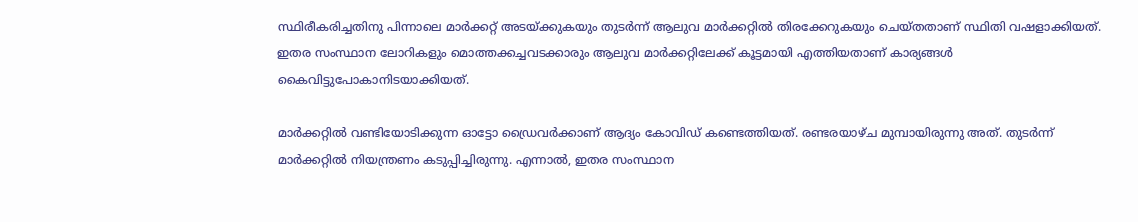സ്ഥിരീകരിച്ചതിനു പിന്നാലെ മാര്‍ക്കറ്റ് അടയ്ക്കുകയും തുടര്‍ന്ന് ആലുവ മാര്‍ക്കറ്റില്‍ തിരക്കേറുകയും ചെയ്തതാണ് സ്ഥിതി വഷളാക്കിയത്. ഇതര സംസ്ഥാന ലോറികളും മൊത്തക്കച്ചവടക്കാരും ആലുവ മാര്‍ക്കറ്റിലേക്ക് കൂട്ടമായി എത്തിയതാണ് കാര്യങ്ങള്‍ കൈവിട്ടുപോകാനിടയാക്കിയത്.

മാര്‍ക്കറ്റില്‍ വണ്ടിയോടിക്കുന്ന ഓട്ടോ ഡ്രൈവര്‍ക്കാണ് ആദ്യം കോവിഡ് കണ്ടെത്തിയത്. രണ്ടരയാഴ്ച മുമ്പായിരുന്നു അത്. തുടര്‍ന്ന് മാര്‍ക്കറ്റില്‍ നിയന്ത്രണം കടുപ്പിച്ചിരുന്നു. എന്നാല്‍, ഇതര സംസ്ഥാന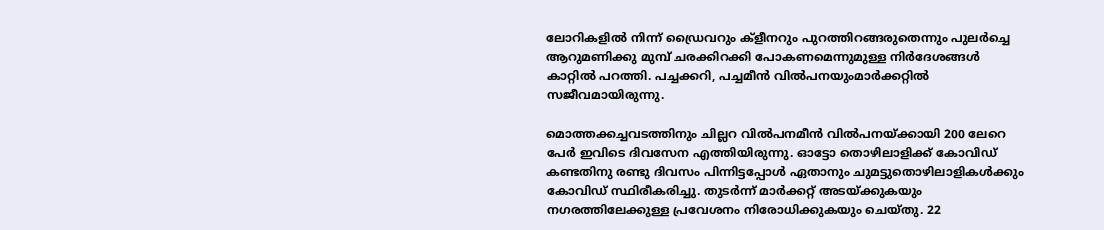ലോറികളില്‍ നിന്ന് ഡ്രൈവറും ക്‌ളീനറും പുറത്തിറങ്ങരുതെന്നും പുലര്‍ച്ചെ ആറുമണിക്കു മുമ്പ് ചരക്കിറക്കി പോകണമെന്നുമുള്ള നിര്‍ദേശങ്ങള്‍ കാറ്റില്‍ പറത്തി. പച്ചക്കറി, പച്ചമീന്‍ വില്‍പനയുംമാര്‍ക്കറ്റില്‍ സജീവമായിരുന്നു.

മൊത്തക്കച്ചവടത്തിനും ചില്ലറ വില്‍പനമീന്‍ വില്‍പനയ്ക്കായി 200 ലേറെ പേര്‍ ഇവിടെ ദിവസേന എത്തിയിരുന്നു. ഓട്ടോ തൊഴിലാളിക്ക് കോവിഡ് കണ്ടതിനു രണ്ടു ദിവസം പിന്നിട്ടപ്പോള്‍ ഏതാനും ചുമട്ടുതൊഴിലാളികള്‍ക്കും കോവിഡ് സ്ഥിരീകരിച്ചു. തുടര്‍ന്ന് മാര്‍ക്കറ്റ് അടയ്ക്കുകയും നഗരത്തിലേക്കുള്ള പ്രവേശനം നിരോധിക്കുകയും ചെയ്തു. 22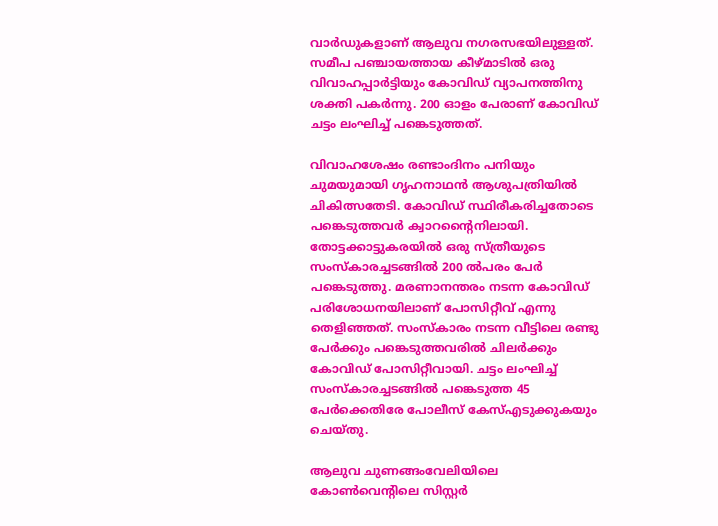വാര്‍ഡുകളാണ് ആലുവ നഗരസഭയിലുള്ളത്. സമീപ പഞ്ചായത്തായ കീഴ്മാടില്‍ ഒരു വിവാഹപ്പാര്‍ട്ടിയും കോവിഡ് വ്യാപനത്തിനു ശക്തി പകര്‍ന്നു. 200 ഓളം പേരാണ് കോവിഡ് ചട്ടം ലംഘിച്ച് പങ്കെടുത്തത്.

വിവാഹശേഷം രണ്ടാംദിനം പനിയും ചുമയുമായി ഗൃഹനാഥന്‍ ആശുപത്രിയില്‍ ചികിത്സതേടി. കോവിഡ് സ്ഥിരീകരിച്ചതോടെ പങ്കെടുത്തവര്‍ ക്വാറന്റൈനിലായി. തോട്ടക്കാട്ടുകരയില്‍ ഒരു സ്ത്രീയുടെ സംസ്‌കാരച്ചടങ്ങില്‍ 200 ല്‍പരം പേര്‍ പങ്കെടുത്തു. മരണാനന്തരം നടന്ന കോവിഡ് പരിശോധനയിലാണ് പോസിറ്റീവ് എന്നു തെളിഞ്ഞത്. സംസ്‌കാരം നടന്ന വീട്ടിലെ രണ്ടു പേര്‍ക്കും പങ്കെടുത്തവരില്‍ ചിലര്‍ക്കും കോവിഡ് പോസിറ്റീവായി. ചട്ടം ലംഘിച്ച് സംസ്‌കാരച്ചടങ്ങില്‍ പങ്കെടുത്ത 45 പേര്‍ക്കെതിരേ പോലീസ് കേസ്എടുക്കുകയും ചെയ്തു.

ആലുവ ചുണങ്ങംവേലിയിലെ കോണ്‍വെന്റിലെ സിസ്റ്റര്‍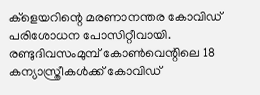ക്‌ളെയറിന്റെ മരണാനന്തര കോവിഡ് പരിശോധന പോസിറ്റീവായി. രണ്ടുദിവസംമുമ്പ് കോണ്‍വെന്റിലെ 18 കന്യാസ്ത്രീകള്‍ക്ക് കോവിഡ്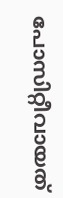പോസിറ്റീവായത്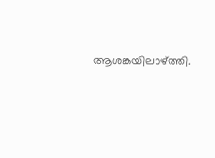ആശങ്കയിലാഴ്ത്തി.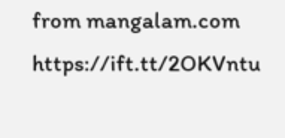from mangalam.com https://ift.tt/2OKVntu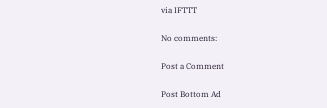via IFTTT

No comments:

Post a Comment

Post Bottom Ad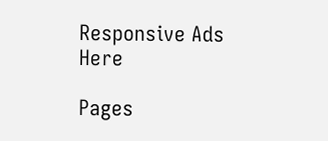Responsive Ads Here

Pages